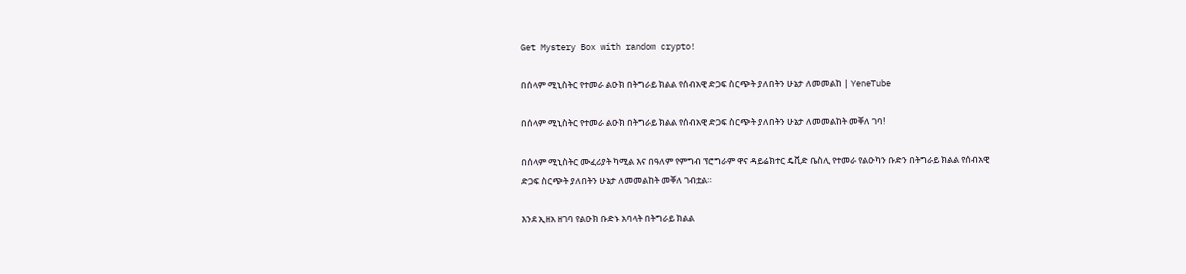Get Mystery Box with random crypto!

በሰላም ሚኒስትር የተመራ ልዑክ በትግራይ ክልል የሰብአዊ ድጋፍ ስርጭት ያለበትን ሁኔታ ለመመልከ | YeneTube

በሰላም ሚኒስትር የተመራ ልዑክ በትግራይ ክልል የሰብአዊ ድጋፍ ስርጭት ያለበትን ሁኔታ ለመመልከት መቐለ ገባ!

በሰላም ሚኒስትር ሙፈሪያት ካሚል እና በዓለም የምግብ ፕሮግራም ዋና ዳይሬክተር ዴቪድ ቤስሊ የተመራ የልዑካን ቡድን በትግራይ ክልል የሰብአዊ ድጋፍ ስርጭት ያለበትን ሁኔታ ለመመልከት መቐለ ገብቷል።

እንደ ኢዘአ ዘገባ የልዑክ ቡድኑ አባላት በትግራይ ክልል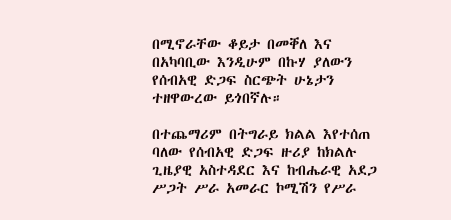በሚኖራቸው ቆይታ በመቐለ እና በአካባቢው እንዲሁም በኩሃ ያለውን የሰብአዊ ድጋፍ ስርጭት ሁኔታን ተዘዋውረው ይጎበኛሉ።

በተጨማሪም በትግራይ ክልል እየተሰጠ ባለው የሰብአዊ ድጋፍ ዙሪያ ከክልሉ ጊዜያዊ አስተዳደር እና ከብሔራዊ አደጋ ሥጋት ሥራ አመራር ኮሚሽን የሥራ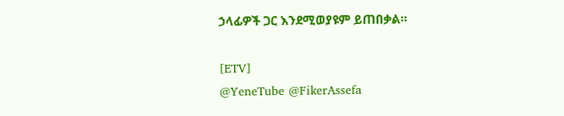ኃላፊዎች ጋር እንደሚወያዩም ይጠበቃል።

[ETV]
@YeneTube @FikerAssefa